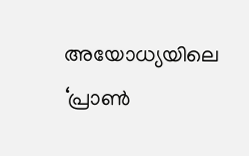അയോധ്യയിലെ ‘പ്രാണ്‍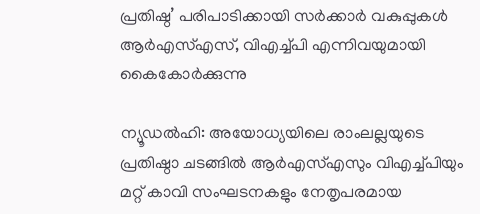പ്രതിഷ്ഠ’ പരിപാടിക്കായി സര്‍ക്കാര്‍ വകുപ്പുകള്‍ ആര്‍എസ്എസ്, വിഎച്ച്പി എന്നിവയുമായി കൈകോര്‍ക്കുന്നു

ന്യൂഡല്‍ഹി: അയോധ്യയിലെ രാംലല്ലയുടെ പ്രതിഷ്ഠാ ചടങ്ങില്‍ ആര്‍എസ്എസും വിഎച്ച്പിയും മറ്റ് കാവി സംഘടനകളും നേതൃപരമായ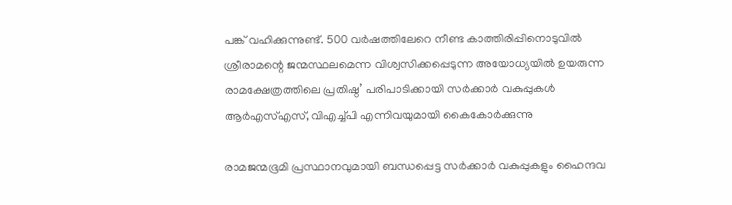പങ്ക് വഹിക്കുന്നുണ്ട്. 500 വര്‍ഷത്തിലേറെ നീണ്ട കാത്തിരിപ്പിനൊടുവില്‍ ശ്രീരാമന്റെ ജന്മസ്ഥലമെന്ന വിശ്വസിക്കപ്പെടുന്ന അയോധ്യയില്‍ ഉയരുന്ന രാമക്ഷേത്രത്തിലെ പ്രതിഷ്ഠ’ പരിപാടിക്കായി സര്‍ക്കാര്‍ വകുപ്പുകള്‍ ആര്‍എസ്എസ്, വിഎച്ച്പി എന്നിവയുമായി കൈകോര്‍ക്കുന്നു

രാമജന്മഭൂമി പ്രസ്ഥാനവുമായി ബന്ധപ്പെട്ട സര്‍ക്കാര്‍ വകുപ്പുകളും ഹൈന്ദവ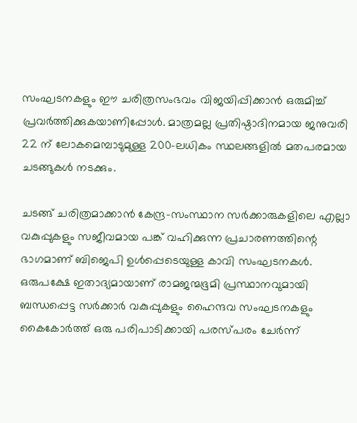സംഘടനകളും ഈ ചരിത്രസംഭവം വിജയിപ്പിക്കാന്‍ ഒരുമിച്ച് പ്രവര്‍ത്തിക്കുകയാണിപ്പോള്‍. മാത്രമല്ല പ്രതിഷ്ഠാദിനമായ ജനുവരി 22 ന് ലോകമെമ്പാടുമുള്ള 200-ലധികം സ്ഥലങ്ങളില്‍ മതപരമായ ചടങ്ങുകള്‍ നടക്കും.

ചടങ്ങ് ചരിത്രമാക്കാന്‍ കേന്ദ്ര-സംസ്ഥാന സര്‍ക്കാരുകളിലെ എല്ലാ വകുപ്പുകളും സജീവമായ പങ്ക് വഹിക്കുന്ന പ്രചാരണത്തിന്റെ ഭാഗമാണ് ബിജെപി ഉള്‍പ്പെടെയുള്ള കാവി സംഘടനകള്‍. ഒരുപക്ഷേ ഇതാദ്യമായാണ് രാമജന്മഭൂമി പ്രസ്ഥാനവുമായി ബന്ധപ്പെട്ട സര്‍ക്കാര്‍ വകുപ്പുകളും ഹൈന്ദവ സംഘടനകളും കൈകോര്‍ത്ത് ഒരു പരിപാടിക്കായി പരസ്പരം ചേര്‍ന്ന്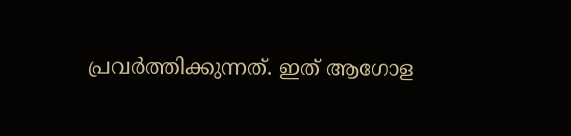പ്രവര്‍ത്തിക്കുന്നത്. ഇത് ആഗോള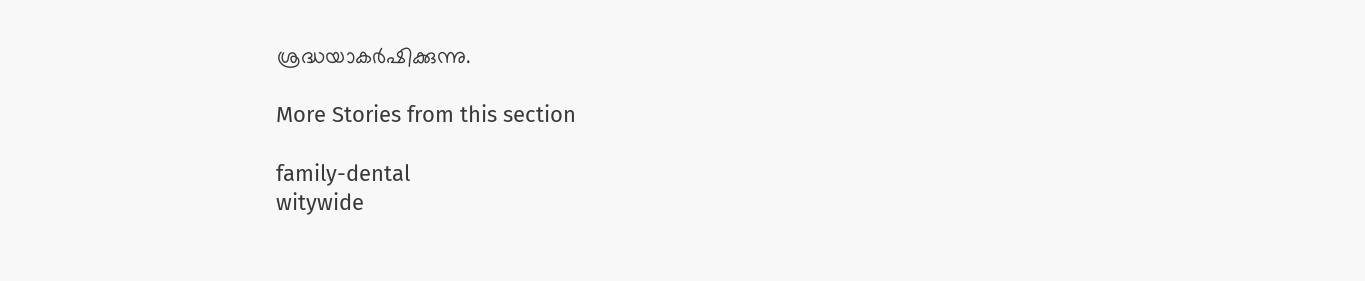ശ്രദ്ധയാകര്‍ഷിക്കുന്നു.

More Stories from this section

family-dental
witywide